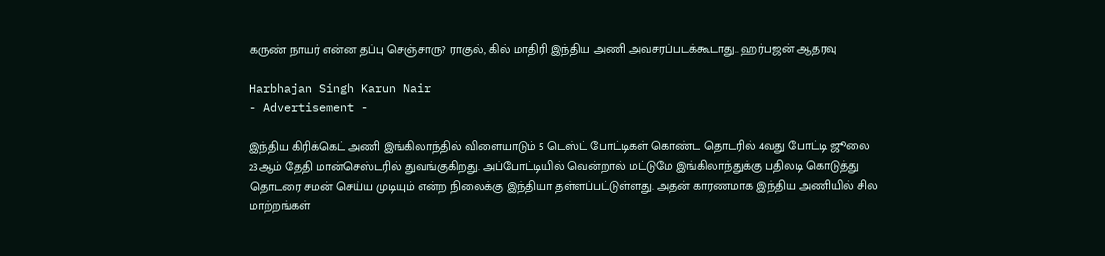கருண் நாயர் என்ன தப்பு செஞ்சாரு? ராகுல், கில் மாதிரி இந்திய அணி அவசரப்படக்கூடாது.. ஹர்பஜன் ஆதரவு

Harbhajan Singh Karun Nair
- Advertisement -

இந்திய கிரிக்கெட் அணி இங்கிலாந்தில் விளையாடும் 5 டெஸ்ட் போட்டிகள் கொண்ட தொடரில் 4வது போட்டி ஜூலை 23ஆம் தேதி மான்செஸ்டரில் துவங்குகிறது. அப்போட்டியில் வென்றால் மட்டுமே இங்கிலாந்துக்கு பதிலடி கொடுத்து தொடரை சமன் செய்ய முடியும் என்ற நிலைக்கு இந்தியா தள்ளப்பட்டுள்ளது. அதன் காரணமாக இந்திய அணியில் சில மாற்றங்கள்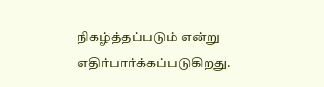நிகழ்த்தப்படும் என்று எதிர்பார்க்கப்படுகிறது.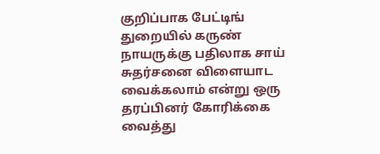குறிப்பாக பேட்டிங் துறையில் கருண் நாயருக்கு பதிலாக சாய் சுதர்சனை விளையாட வைக்கலாம் என்று ஒரு தரப்பினர் கோரிக்கை வைத்து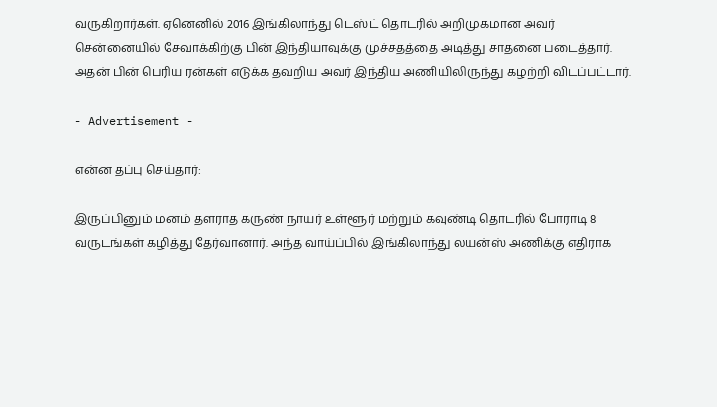வருகிறார்கள். ஏனெனில் 2016 இங்கிலாந்து டெஸ்ட் தொடரில் அறிமுகமான அவர் சென்னையில் சேவாக்கிற்கு பின் இந்தியாவுக்கு முச்சதத்தை அடித்து சாதனை படைத்தார். அதன் பின் பெரிய ரன்கள் எடுக்க தவறிய அவர் இந்திய அணியிலிருந்து கழற்றி விடப்பட்டார்.

- Advertisement -

என்ன தப்பு செய்தார்:

இருப்பினும் மனம் தளராத கருண் நாயர் உள்ளூர் மற்றும் கவுண்டி தொடரில் போராடி 8 வருடங்கள் கழித்து தேர்வானார். அந்த வாய்ப்பில் இங்கிலாந்து லயன்ஸ் அணிக்கு எதிராக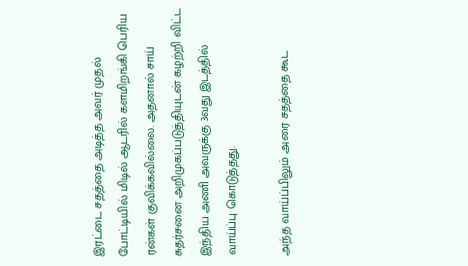இரட்டை சதத்தை அடித்த அவர் முதல் போட்டியில் மிடில் ஆடரில் களமிறங்கி பெரிய ரன்கள் குவிக்கவில்லை. அதனால் சாய் சுதர்சனை அறிமுகப்படுத்தியுடன் கழற்றி விட்ட இந்திய அணி அவருக்கு 3வது இடத்தில் வாய்ப்பு கொடுத்தது.

அந்த வாய்ப்பிலும் அரை சதத்தை கூட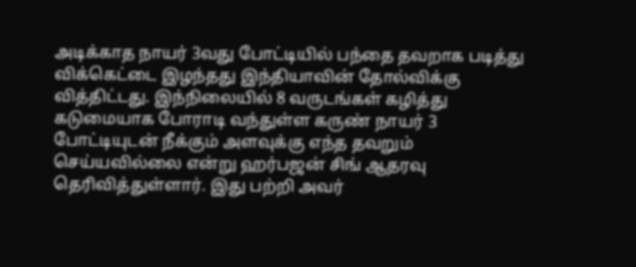அடிக்காத நாயர் 3வது போட்டியில் பந்தை தவறாக படித்து விக்கெட்டை இழந்தது இந்தியாவின் தோல்விக்கு வித்திட்டது. இந்நிலையில் 8 வருடங்கள் கழித்து கடுமையாக போராடி வந்துள்ள கருண் நாயர் 3 போட்டியுடன் நீக்கும் அளவுக்கு எந்த தவறும் செய்யவில்லை என்று ஹர்பஜன் சிங் ஆதரவு தெரிவித்துள்ளார். இது பற்றி அவர்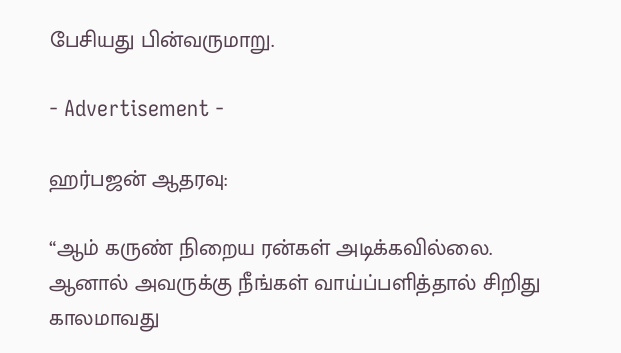பேசியது பின்வருமாறு.

- Advertisement -

ஹர்பஜன் ஆதரவு:

“ஆம் கருண் நிறைய ரன்கள் அடிக்கவில்லை. ஆனால் அவருக்கு நீங்கள் வாய்ப்பளித்தால் சிறிது காலமாவது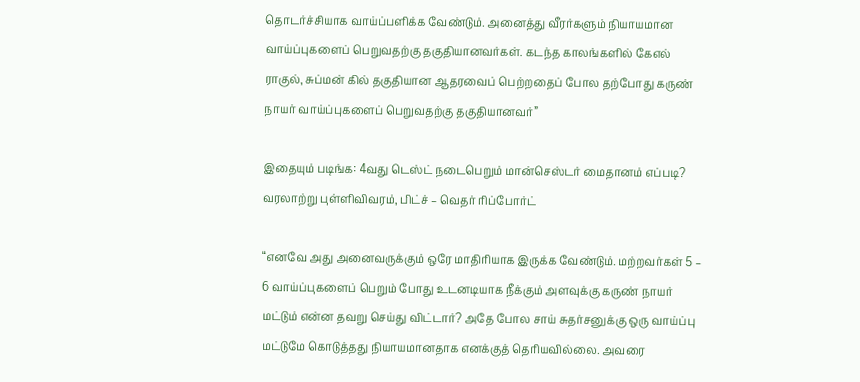தொடர்ச்சியாக வாய்ப்பளிக்க வேண்டும். அனைத்து வீரர்களும் நியாயமான வாய்ப்புகளைப் பெறுவதற்கு தகுதியானவர்கள். கடந்த காலங்களில் கேஎல் ராகுல், சுப்மன் கில் தகுதியான ஆதரவைப் பெற்றதைப் போல தற்போது கருண் நாயர் வாய்ப்புகளைப் பெறுவதற்கு தகுதியானவர்”

இதையும் படிங்க: 4வது டெஸ்ட் நடைபெறும் மான்செஸ்டர் மைதானம் எப்படி? வரலாற்று புள்ளிவிவரம், பிட்ச் – வெதர் ரிப்போர்ட்

“எனவே அது அனைவருக்கும் ஒரே மாதிரியாக இருக்க வேண்டும். மற்றவர்கள் 5 – 6 வாய்ப்புகளைப் பெறும் போது உடனடியாக நீக்கும் அளவுக்கு கருண் நாயர் மட்டும் என்ன தவறு செய்து விட்டார்? அதே போல சாய் சுதர்சனுக்கு ஒரு வாய்ப்பு மட்டுமே கொடுத்தது நியாயமானதாக எனக்குத் தெரியவில்லை. அவரை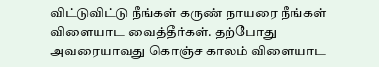விட்டுவிட்டு நீங்கள் கருண் நாயரை நீங்கள் விளையாட வைத்தீர்கள். தற்போது அவரையாவது கொஞ்ச காலம் விளையாட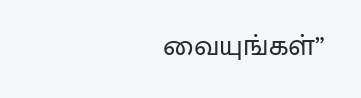வையுங்கள்”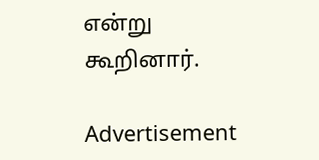என்று கூறினார்.

Advertisement